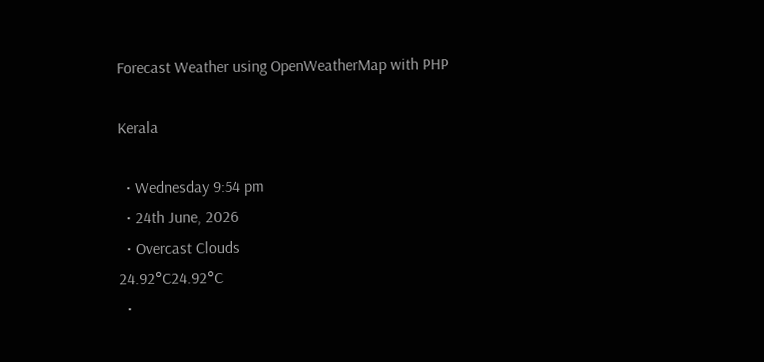Forecast Weather using OpenWeatherMap with PHP

Kerala

  • Wednesday 9:54 pm
  • 24th June, 2026
  • Overcast Clouds
24.92°C24.92°C
  •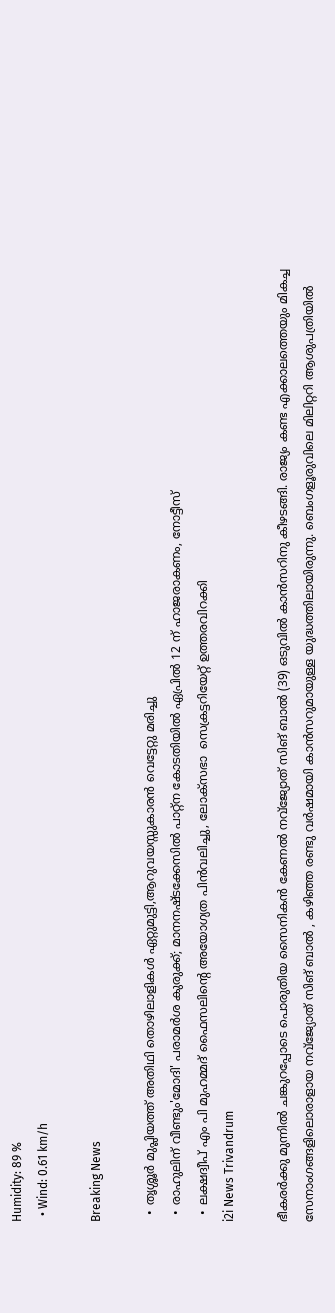Humidity: 89 %
  • Wind: 0.61 km/h

Breaking News

  • തൃശ്ശൂർ മുപ്ലിയത്ത് അതിഥി തൊഴിലാളികൾ ഏറ്റുമുട്ടി,ആറുവയസ്സുകാരൻ വെട്ടേറ്റു മരിച്ചു
  • രാഹുലിന് വീണ്ടും'മോദി' പരാമര്‍ശ കുരുക്ക്; മാനനഷ്ടക്കേസിൽ പാറ്റ്ന കോടതിയിൽ ഏപ്രിൽ 12 ന് ഹാജരാകണം, നോട്ടീസ്
  • ലക്ഷദ്വീപ് എം പി മുഹമ്മദ് ഫൈസലിൻ്റെ അയോഗ്യത പിൻവലിച്ചു, ലോക്സഭാ  സെക്രട്ടറിയേറ്റ് ഉത്തരവിറക്കി
i2i News Trivandrum

ഭീകരർക്കു മുന്നിൽ ചങ്കുറപ്പോടെ പൊരുതിയ സൈനികൻ കേണൽ നവ്‌ജ്യോത് സിങ് ബാൽ (39) ഒടുവിൽ കാൻസറിനു കീഴടങ്ങി. രാജ്യം കണ്ട എക്കാലത്തെയും മികച്ച സേനാംഗങ്ങളിലൊരാളായ നവ്‌ജ്യോത് സിങ് ബാൽ , കഴിഞ്ഞ രണ്ടു വർഷമായി കാൻസറുമായുള്ള യുദ്ധത്തിലായിരുന്നു. ബെംഗളൂരുവിലെ മിലിറ്ററി ആശുപത്രിയിൽ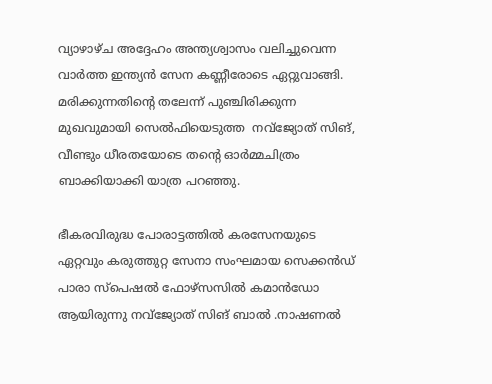വ്യാഴാഴ്ച അദ്ദേഹം അന്ത്യശ്വാസം വലിച്ചുവെന്ന വാർത്ത ഇന്ത്യൻ സേന കണ്ണീരോടെ ഏറ്റുവാങ്ങി. മരിക്കുന്നതിന്റെ തലേന്ന് പുഞ്ചിരിക്കുന്ന മുഖവുമായി സെൽഫിയെടുത്ത  നവ്‌ജ്യോത് സിങ്, വീണ്ടും ധീരതയോടെ തന്റെ ഓർമ്മചിത്രം ബാക്കിയാക്കി യാത്ര പറഞ്ഞു.

ഭീകരവിരുദ്ധ പോരാട്ടത്തിൽ കരസേനയുടെ ഏറ്റവും കരുത്തുറ്റ സേനാ സംഘമായ സെക്കൻഡ് പാരാ സ്പെഷൽ ഫോഴ്സസിൽ കമാൻഡോ ആയിരുന്നു നവ്‌ജ്യോത് സിങ് ബാൽ .നാഷണൽ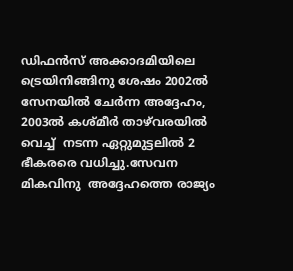ഡിഫൻസ് അക്കാദമിയിലെ ട്രെയിനിങ്ങിനു ശേഷം 2002ൽ സേനയിൽ ചേർന്ന അദ്ദേഹം, 2003ൽ കശ്മീർ താഴ്‍വരയിൽ  വെച്ച്  നടന്ന ഏറ്റുമുട്ടലിൽ 2 ഭീകരരെ വധിച്ചു.സേവന മികവിനു  അദ്ദേഹത്തെ രാജ്യം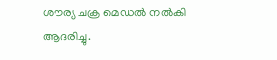ശൗര്യ ചക്ര മെഡൽ നൽകി ആദരിച്ചു.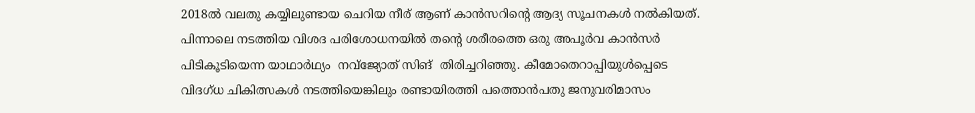2018ൽ വലതു കയ്യിലുണ്ടായ ചെറിയ നീര് ആണ് കാൻസറിന്റെ ആദ്യ സൂചനകൾ നൽകിയത്. പിന്നാലെ നടത്തിയ വിശദ പരിശോധനയിൽ തന്റെ ശരീരത്തെ ഒരു അപൂർവ കാൻസർ പിടികൂടിയെന്ന യാഥാർഥ്യം  നവ്‌ജ്യോത് സിങ്  തിരിച്ചറിഞ്ഞു. കീമോതെറാപ്പിയുൾപ്പെടെ വിദഗ്ധ ചികിത്സകൾ നടത്തിയെങ്കിലും രണ്ടായിരത്തി പത്തൊൻപതു ജനുവരിമാസം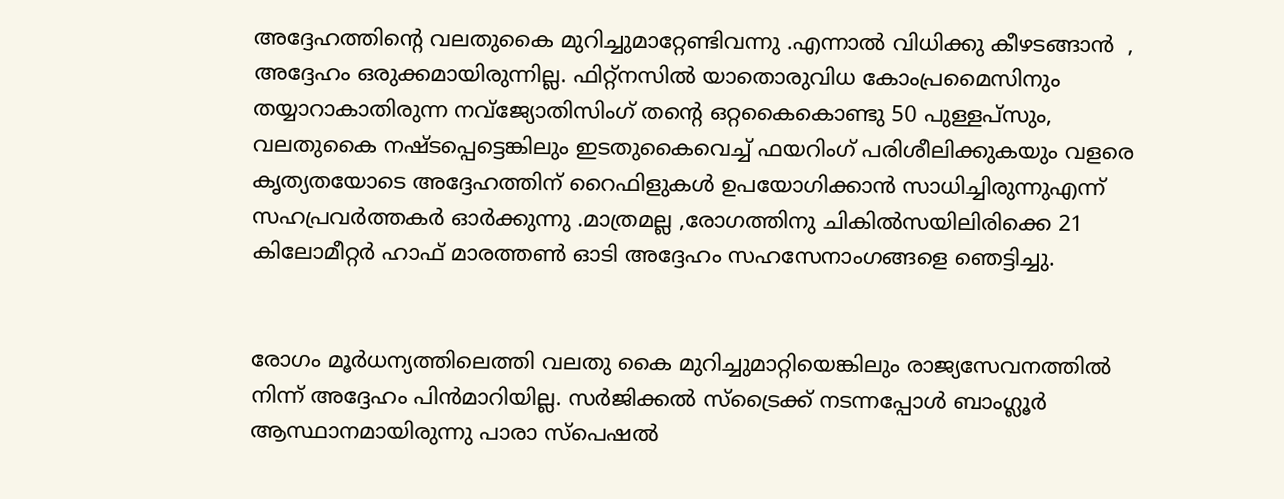അദ്ദേഹത്തിന്റെ വലതുകൈ മുറിച്ചുമാറ്റേണ്ടിവന്നു .എന്നാൽ വിധിക്കു കീഴടങ്ങാൻ  , അദ്ദേഹം ഒരുക്കമായിരുന്നില്ല. ഫിറ്റ്നസിൽ യാതൊരുവിധ കോംപ്രമൈസിനും തയ്യാറാകാതിരുന്ന നവ്‌ജ്യോതിസിംഗ് തന്റെ ഒറ്റകൈകൊണ്ടു 50 പുള്ളപ്സും, വലതുകൈ നഷ്ടപ്പെട്ടെങ്കിലും ഇടതുകൈവെച്ച് ഫയറിംഗ് പരിശീലിക്കുകയും വളരെ കൃത്യതയോടെ അദ്ദേഹത്തിന് റൈഫിളുകൾ ഉപയോഗിക്കാൻ സാധിച്ചിരുന്നുഎന്ന് സഹപ്രവർത്തകർ ഓർക്കുന്നു .മാത്രമല്ല ,രോഗത്തിനു ചികിൽസയിലിരിക്കെ 21 കിലോമീറ്റർ ഹാഫ് മാരത്തൺ ഓടി അദ്ദേഹം സഹസേനാംഗങ്ങളെ ഞെട്ടിച്ചു.


രോഗം മൂർധന്യത്തിലെത്തി വലതു കൈ മുറിച്ചുമാറ്റിയെങ്കിലും രാജ്യസേവനത്തിൽ നിന്ന് അദ്ദേഹം പിൻമാറിയില്ല. സർജിക്കൽ സ്ട്രൈക്ക് നടന്നപ്പോൾ ബാംഗ്ലൂർ ആസ്ഥാനമായിരുന്നു പാരാ സ്പെഷൽ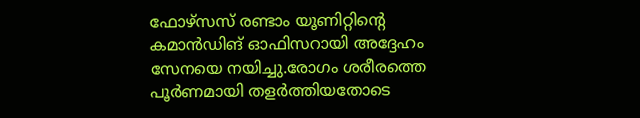ഫോഴ്സസ് രണ്ടാം യൂണിറ്റിന്റെ കമാൻഡിങ് ഓഫിസറായി അദ്ദേഹം സേനയെ നയിച്ചു.രോഗം ശരീരത്തെ പൂർണമായി തളർത്തിയതോടെ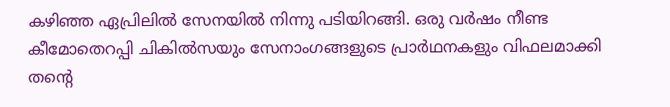കഴിഞ്ഞ ഏപ്രിലിൽ സേനയിൽ നിന്നു പടിയിറങ്ങി. ഒരു വർഷം നീണ്ട കീമോതെറപ്പി ചികിൽസയും സേനാംഗങ്ങളുടെ പ്രാർഥനകളും വിഫലമാക്കി തന്റെ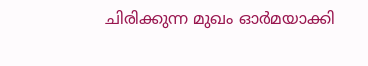ചിരിക്കുന്ന മുഖം ഓർമയാക്കി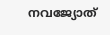നവജ്യോത്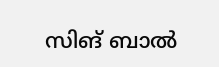സിങ് ബാൽ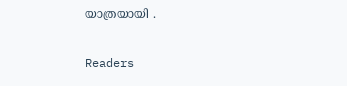യാത്രയായി .

Readers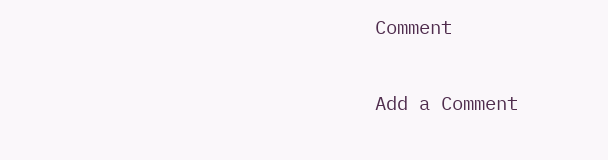Comment

Add a Comment